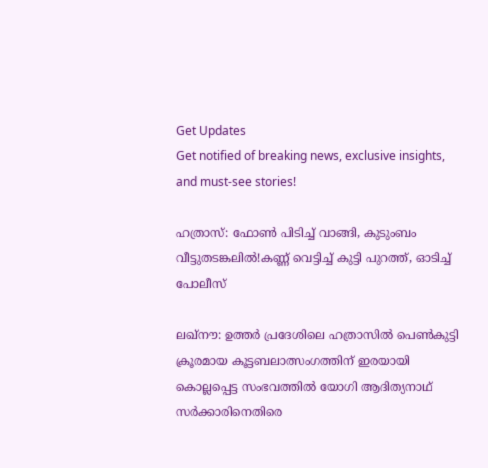Get Updates
Get notified of breaking news, exclusive insights, and must-see stories!

ഹത്രാസ്: ഫോൺ പിടിച്ച് വാങ്ങി, കുടുംബം വീട്ടുതടങ്കലിൽ!കണ്ണ് വെട്ടിച്ച് കുട്ടി പുറത്ത്, ഓടിച്ച് പോലീസ്

ലഖ്‌നൗ: ഉത്തര്‍ പ്രദേശിലെ ഹത്രാസില്‍ പെണ്‍കുട്ടി ക്രൂരമായ കൂട്ടബലാത്സംഗത്തിന് ഇരയായി കൊല്ലപ്പെട്ട സംഭവത്തില്‍ യോഗി ആദിത്യനാഥ് സര്‍ക്കാരിനെതിരെ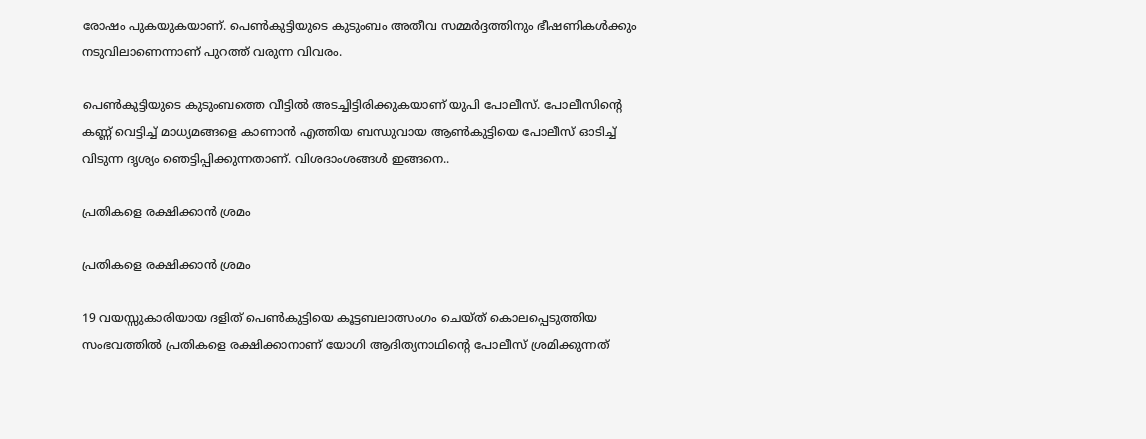രോഷം പുകയുകയാണ്. പെണ്‍കുട്ടിയുടെ കുടുംബം അതീവ സമ്മര്‍ദ്ദത്തിനും ഭീഷണികള്‍ക്കും നടുവിലാണെന്നാണ് പുറത്ത് വരുന്ന വിവരം.

പെണ്‍കുട്ടിയുടെ കുടുംബത്തെ വീട്ടില്‍ അടച്ചിട്ടിരിക്കുകയാണ് യുപി പോലീസ്. പോലീസിന്റെ കണ്ണ് വെട്ടിച്ച് മാധ്യമങ്ങളെ കാണാന്‍ എത്തിയ ബന്ധുവായ ആണ്‍കുട്ടിയെ പോലീസ് ഓടിച്ച് വിടുന്ന ദൃശ്യം ഞെട്ടിപ്പിക്കുന്നതാണ്. വിശദാംശങ്ങള്‍ ഇങ്ങനെ..

പ്രതികളെ രക്ഷിക്കാൻ ശ്രമം

പ്രതികളെ രക്ഷിക്കാൻ ശ്രമം

19 വയസ്സുകാരിയായ ദളിത് പെണ്‍കുട്ടിയെ കൂട്ടബലാത്സംഗം ചെയ്ത് കൊലപ്പെടുത്തിയ സംഭവത്തില്‍ പ്രതികളെ രക്ഷിക്കാനാണ് യോഗി ആദിത്യനാഥിന്റെ പോലീസ് ശ്രമിക്കുന്നത്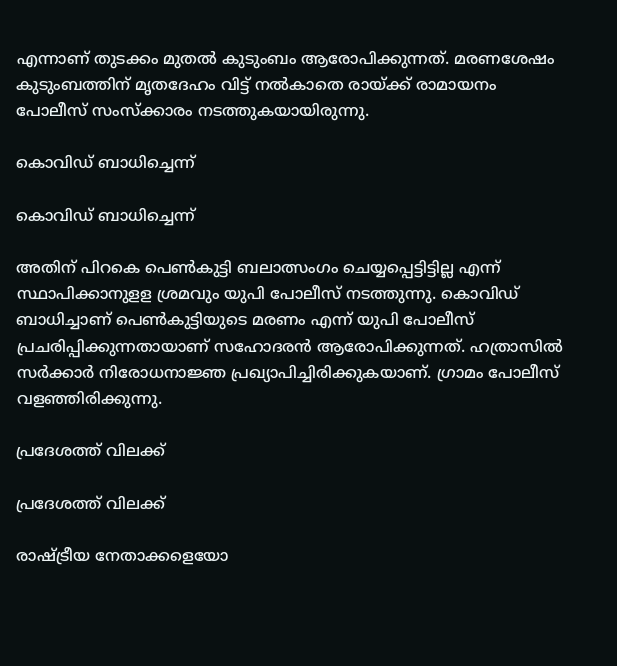എന്നാണ് തുടക്കം മുതല്‍ കുടുംബം ആരോപിക്കുന്നത്. മരണശേഷം കുടുംബത്തിന് മൃതദേഹം വിട്ട് നല്‍കാതെ രായ്ക്ക് രാമായനം പോലീസ് സംസ്‌ക്കാരം നടത്തുകയായിരുന്നു.

കൊവിഡ് ബാധിച്ചെന്ന്

കൊവിഡ് ബാധിച്ചെന്ന്

അതിന് പിറകെ പെണ്‍കുട്ടി ബലാത്സംഗം ചെയ്യപ്പെട്ടിട്ടില്ല എന്ന് സ്ഥാപിക്കാനുളള ശ്രമവും യുപി പോലീസ് നടത്തുന്നു. കൊവിഡ് ബാധിച്ചാണ് പെണ്‍കുട്ടിയുടെ മരണം എന്ന് യുപി പോലീസ് പ്രചരിപ്പിക്കുന്നതായാണ് സഹോദരന്‍ ആരോപിക്കുന്നത്. ഹത്രാസില്‍ സര്‍ക്കാര്‍ നിരോധനാജ്ഞ പ്രഖ്യാപിച്ചിരിക്കുകയാണ്. ഗ്രാമം പോലീസ് വളഞ്ഞിരിക്കുന്നു.

പ്രദേശത്ത് വിലക്ക്

പ്രദേശത്ത് വിലക്ക്

രാഷ്ട്രീയ നേതാക്കളെയോ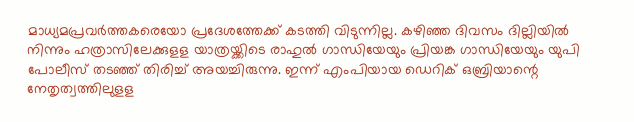മാധ്യമപ്രവര്‍ത്തകരെയോ പ്രദേശത്തേക്ക് കടത്തി വിടുന്നില്ല. കഴിഞ്ഞ ദിവസം ദില്ലിയില്‍ നിന്നും ഹത്രാസിലേക്കുളള യാത്രയ്ക്കിടെ രാഹുല്‍ ഗാന്ധിയേയും പ്രിയങ്ക ഗാന്ധിയേയും യുപി പോലീസ് തടഞ്ഞ് തിരിച്ച് അയച്ചിരുന്നു. ഇന്ന് എംപിയായ ഡെറിക് ഒബ്രിയാന്റെ നേതൃത്വത്തിലുളള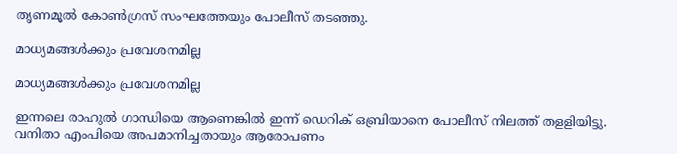തൃണമൂല്‍ കോണ്‍ഗ്രസ് സംഘത്തേയും പോലീസ് തടഞ്ഞു.

മാധ്യമങ്ങൾക്കും പ്രവേശനമില്ല

മാധ്യമങ്ങൾക്കും പ്രവേശനമില്ല

ഇന്നലെ രാഹുല്‍ ഗാന്ധിയെ ആണെങ്കില്‍ ഇന്ന് ഡെറിക് ഒബ്രിയാനെ പോലീസ് നിലത്ത് തളളിയിട്ടു. വനിതാ എംപിയെ അപമാനിച്ചതായും ആരോപണം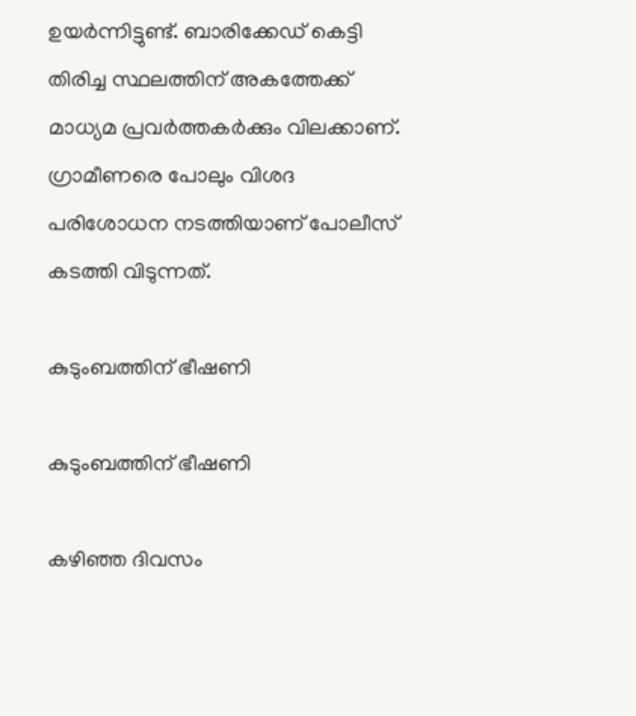ഉയര്‍ന്നിട്ടുണ്ട്. ബാരിക്കേഡ് കെട്ടി തിരിച്ച സ്ഥലത്തിന് അകത്തേക്ക് മാധ്യമ പ്രവര്‍ത്തകര്‍ക്കും വിലക്കാണ്. ഗ്രാമീണരെ പോലും വിശദ പരിശോധന നടത്തിയാണ് പോലീസ് കടത്തി വിടുന്നത്.

കുടുംബത്തിന് ഭീഷണി

കുടുംബത്തിന് ഭീഷണി

കഴിഞ്ഞ ദിവസം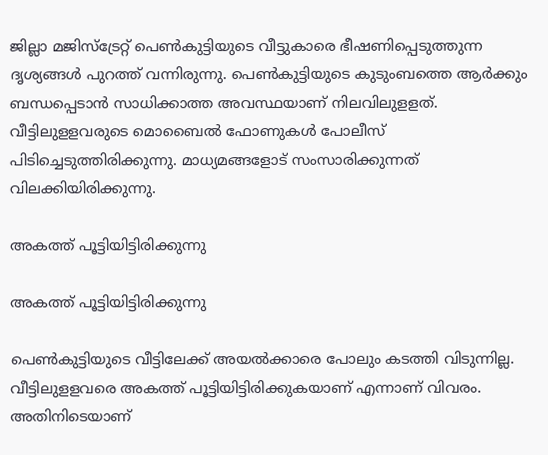ജില്ലാ മജിസ്‌ട്രേറ്റ് പെണ്‍കുട്ടിയുടെ വീട്ടുകാരെ ഭീഷണിപ്പെടുത്തുന്ന ദൃശ്യങ്ങള്‍ പുറത്ത് വന്നിരുന്നു. പെണ്‍കുട്ടിയുടെ കുടുംബത്തെ ആര്‍ക്കും ബന്ധപ്പെടാന്‍ സാധിക്കാത്ത അവസ്ഥയാണ് നിലവിലുളളത്. വീട്ടിലുളളവരുടെ മൊബൈല്‍ ഫോണുകള്‍ പോലീസ് പിടിച്ചെടുത്തിരിക്കുന്നു. മാധ്യമങ്ങളോട് സംസാരിക്കുന്നത് വിലക്കിയിരിക്കുന്നു.

അകത്ത് പൂട്ടിയിട്ടിരിക്കുന്നു

അകത്ത് പൂട്ടിയിട്ടിരിക്കുന്നു

പെണ്‍കുട്ടിയുടെ വീട്ടിലേക്ക് അയല്‍ക്കാരെ പോലും കടത്തി വിടുന്നില്ല. വീട്ടിലുളളവരെ അകത്ത് പൂട്ടിയിട്ടിരിക്കുകയാണ് എന്നാണ് വിവരം. അതിനിടെയാണ്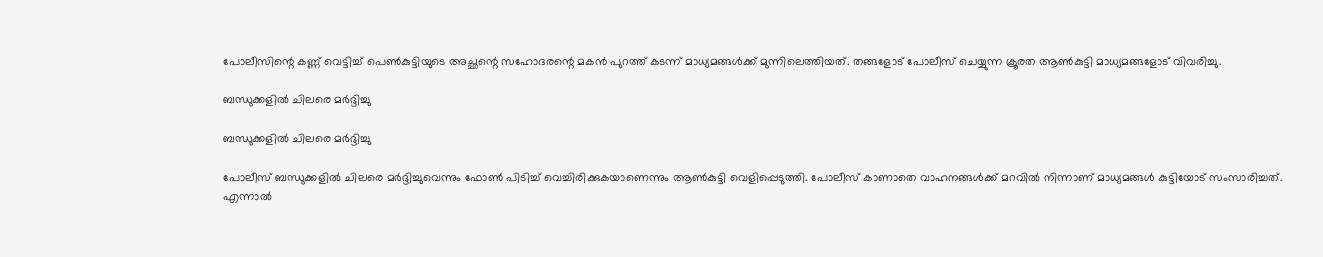പോലീസിന്റെ കണ്ണ് വെട്ടിച്ച് പെണ്‍കുട്ടിയുടെ അച്ഛന്റെ സഹോദരന്റെ മകന്‍ പുറത്ത് കടന്ന് മാധ്യമങ്ങള്‍ക്ക് മുന്നിലെത്തിയത്. തങ്ങളോട് പോലീസ് ചെയ്യുന്ന ക്രൂരത ആണ്‍കുട്ടി മാധ്യമങ്ങളോട് വിവരിച്ചു.

ബന്ധുക്കളില്‍ ചിലരെ മര്‍ദ്ദിച്ചു

ബന്ധുക്കളില്‍ ചിലരെ മര്‍ദ്ദിച്ചു

പോലീസ് ബന്ധുക്കളില്‍ ചിലരെ മര്‍ദ്ദിച്ചുവെന്നും ഫോണ്‍ പിടിച്ച് വെച്ചിരിക്കുകയാണെന്നും ആണ്‍കുട്ടി വെളിപ്പെടുത്തി. പോലീസ് കാണാതെ വാഹനങ്ങള്‍ക്ക് മറവില്‍ നിന്നാണ് മാധ്യമങ്ങള്‍ കുട്ടിയോട് സംസാരിച്ചത്. എന്നാല്‍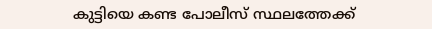കുട്ടിയെ കണ്ട പോലീസ് സ്ഥലത്തേക്ക്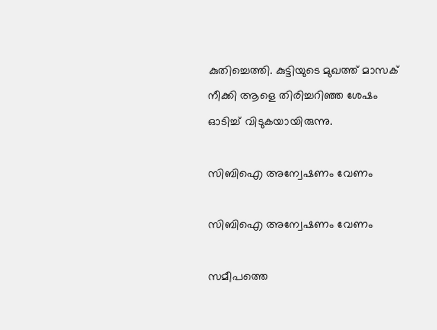കുതിച്ചെത്തി. കുട്ടിയുടെ മുഖത്ത് മാസക് നീക്കി ആളെ തിരിച്ചറിഞ്ഞ ശേഷം ഓടിച്ച് വിടുകയായിരുന്നു.

സിബിഐ അന്വേഷണം വേണം

സിബിഐ അന്വേഷണം വേണം

സമീപത്തെ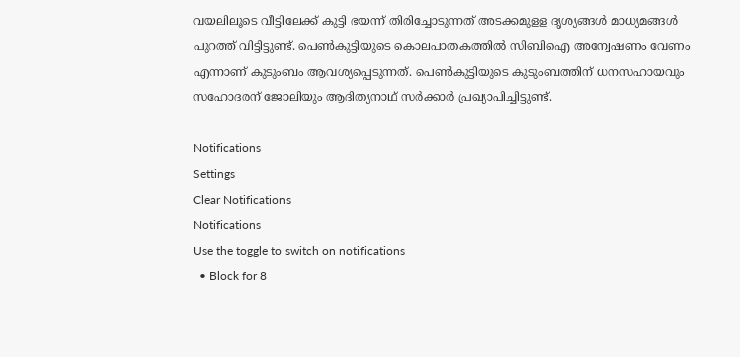വയലിലൂടെ വീട്ടിലേക്ക് കുട്ടി ഭയന്ന് തിരിച്ചോടുന്നത് അടക്കമുളള ദൃശ്യങ്ങള്‍ മാധ്യമങ്ങള്‍ പുറത്ത് വിട്ടിട്ടുണ്ട്. പെണ്‍കുട്ടിയുടെ കൊലപാതകത്തില്‍ സിബിഐ അന്വേഷണം വേണം എന്നാണ് കുടുംബം ആവശ്യപ്പെടുന്നത്. പെണ്‍കുട്ടിയുടെ കുടുംബത്തിന് ധനസഹായവും സഹോദരന് ജോലിയും ആദിത്യനാഥ് സര്‍ക്കാര്‍ പ്രഖ്യാപിച്ചിട്ടുണ്ട്.

Notifications
Settings
Clear Notifications
Notifications
Use the toggle to switch on notifications
  • Block for 8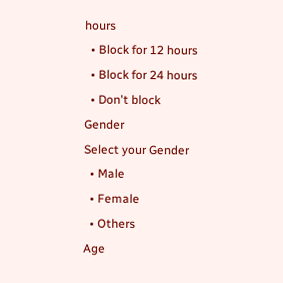hours
  • Block for 12 hours
  • Block for 24 hours
  • Don't block
Gender
Select your Gender
  • Male
  • Female
  • Others
Age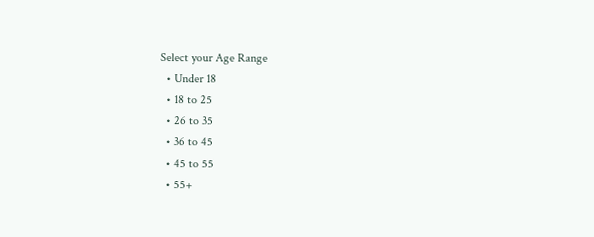Select your Age Range
  • Under 18
  • 18 to 25
  • 26 to 35
  • 36 to 45
  • 45 to 55
  • 55+